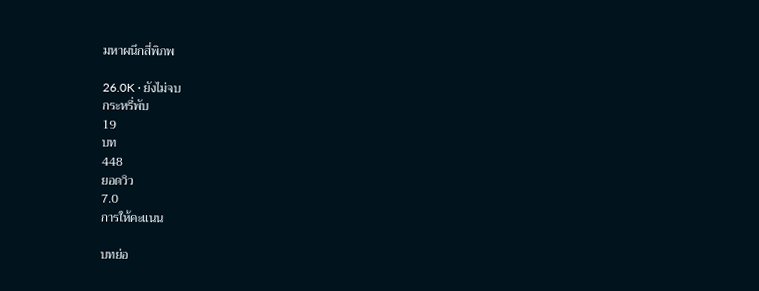มหาผนึกสี่พิภพ

26.0K · ยังไม่จบ
กระหรี่พับ
19
บท
448
ยอดวิว
7.0
การให้คะแนน

บทย่อ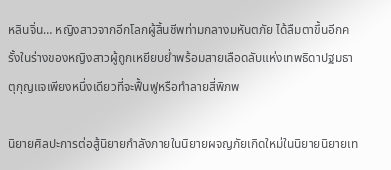หลินจิ่น… หญิงสาวจากอีกโลกผู้สิ้นชีพท่ามกลางมหันตภัย ได้ลืมตาขึ้นอีกครั้งในร่างของหญิงสาวผู้ถูกเหยียบย่ำพร้อมสายเลือดลับแห่งเทพธิดาปฐมธาตุกุญแจเพียงหนึ่งเดียวที่จะฟื้นฟูหรือทำลายสี่พิภพ

นิยายศิลปะการต่อสู้นิยายกำลังภายในนิยายผจญภัยเกิดใหม่ในนิยายนิยายเท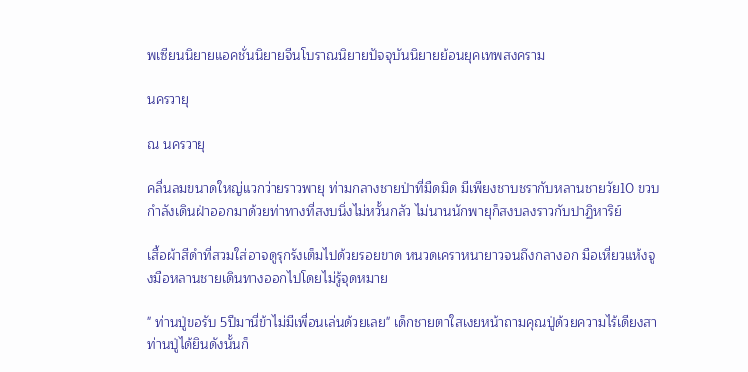พเซียนนิยายแอคชั่นนิยายจีนโบราณนิยายปัจจุบันนิยายย้อนยุคเทพสงคราม

นครวายุ

ณ นครวายุ

คลื่นลมขนาดใหญ่แวกว่ายราวพายุ ท่ามกลางชายป่าที่มืดมิด มีเพียงชาบชรากับหลานชายวัย10 ขวบกำลังเดินฝ่าออกมาด้วยท่าทางที่สงบนิ่งไม่หวั้นกลัว ไม่นานนักพายุก็สงบลงราวกับปาฏิหาริย์

เสื้อผ้าสีดำที่สวมใส่อาจดูรุกรังเต็มไปด้วยรอยขาด หนวดเคราหนายาวจนถึงกลางอก มือเหี่ยวแห้งจูงมือหลานชายเดินทางออกไปโดยไม่รู้จุดหมาย

" ท่านปู่ขอรับ 5ปีมานี่ข้าไม่มีเพื่อนเล่นด้วยเลย" เด็กชายตาใสเงยหน้าถามคุณปู่ด้วยความไร้เดียงสา ท่านปู่ได้ยินดังนั้นก็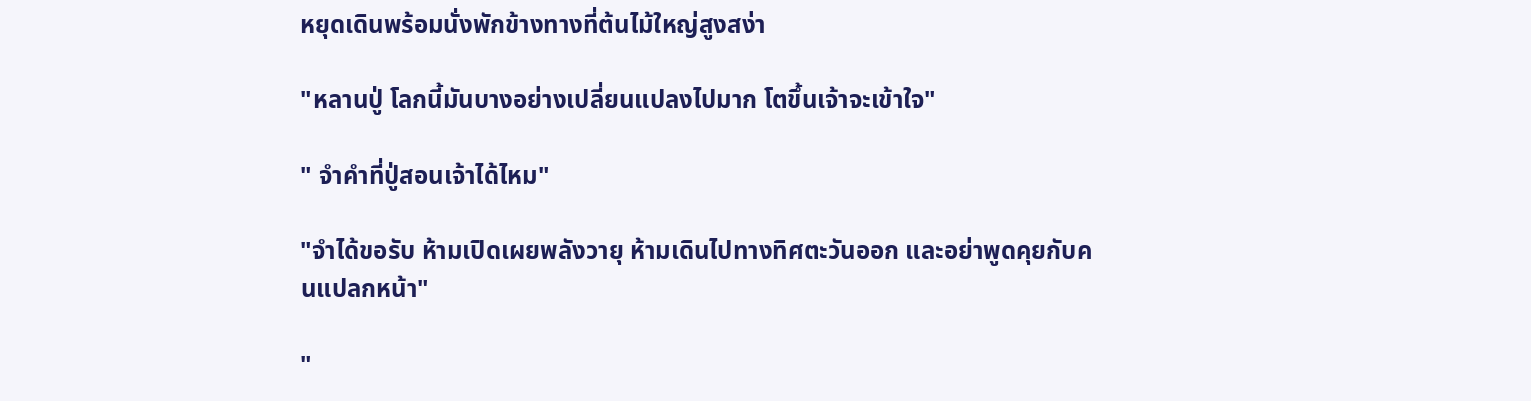หยุดเดินพร้อมนั่งพักข้างทางที่ต้นไม้ใหญ่สูงสง่า

"หลานปู่ โลกนี้มันบางอย่างเปลี่ยนแปลงไปมาก โตขึ้นเจ้าจะเข้าใจ"

" จำคำที่ปู่สอนเจ้าได้ไหม"

"จำได้ขอรับ ห้ามเปิดเผยพลังวายุ ห้ามเดินไปทางทิศตะวันออก และอย่าพูดคุยกับคนแปลกหน้า"

"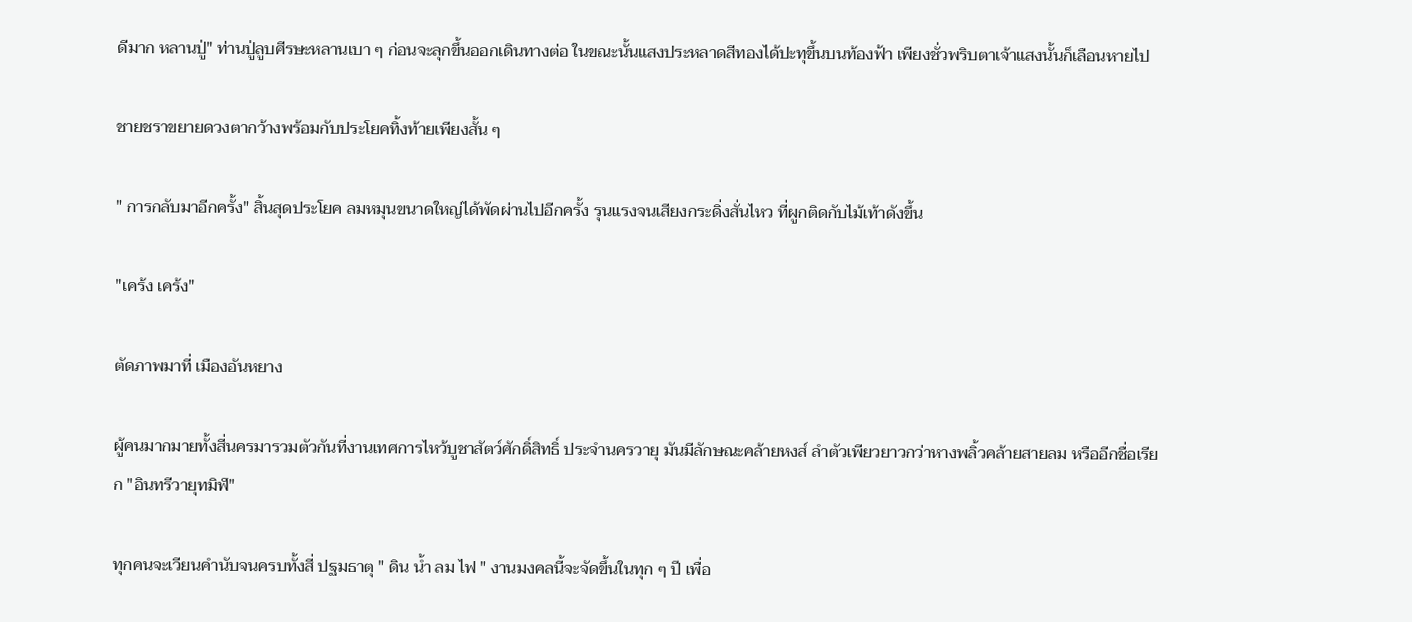ดีมาก หลานปู่" ท่านปู่ลูบศีรษะหลานเบา ๆ ก่อนจะลุกขึ้นออกเดินทางต่อ ในขณะนั้นแสงประหลาดสีทองได้ปะทุขึ้นบนท้องฟ้า เพียงชั่วพริบตาเจ้าแสงนั้นก็เลือนหายไป

ชายชราขยายดวงตากว้างพร้อมกับประโยคทิ้งท้ายเพียงสั้น ๆ

" การกลับมาอีกครั้ง" สิ้นสุดประโยค ลมหมุนขนาดใหญ่ได้พัดผ่านไปอีกครั้ง รุนแรงจนเสียงกระดิ่งสั่นไหว ที่ผูกติดกับไม้เท้าดังขึ้น

"เคร้ง เคร้ง"

ตัดภาพมาที่ เมืองอันหยาง

ผู้คนมากมายทั้งสี่นครมารวมตัวกันที่งานเทศการไหว้บูชาสัตว์ศักดิ์สิทธิ์ ประจำนครวายุ มันมีลักษณะคล้ายหงส์ ลำตัวเพียวยาวกว่าหางพลิ้วคล้ายสายลม หรืออีกชื่อเรียก "อินทรีวายุทมิฬ"

ทุกคนจะเวียนคำนับจนครบทั้งสี่ ปฐมธาตุ " ดิน น้ำ ลม ไฟ " งานมงคลนี้จะจัดขึ้นในทุก ๆ ปี เพื่อ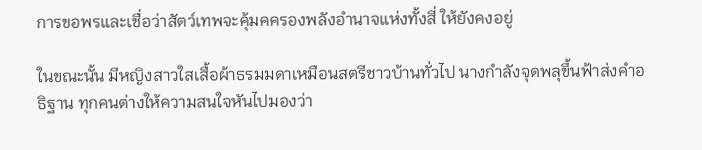การขอพรและเชื่อว่าสัตว์เทพจะคุ้มคครองพลังอำนาจแห่งทั้งสี่ ให้ยังคงอยู่

ในขณะนั้น มีหญิงสาวใสเสื้อผ้าธรมมดาเหมือนสตรีชาวบ้านทั่วไป นางกำลังจุดพลุขึ้นฟ้าส่งคำอธิฐาน ทุกคนต่างให้ความสนใจหันไปมองว่า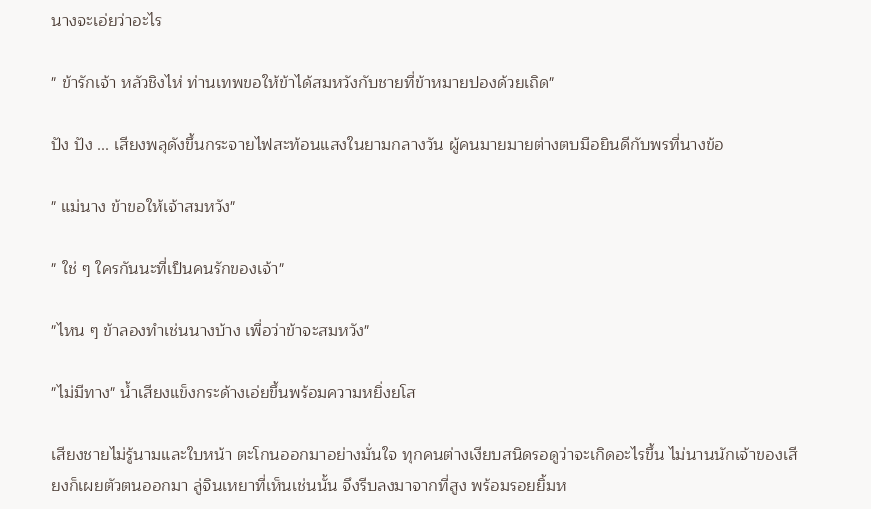นางจะเอ่ยว่าอะไร

" ข้ารักเจ้า หลัวชิงไห่ ท่านเทพขอให้ข้าได้สมหวังกับชายที่ข้าหมายปองด้วยเถิด"

ปัง ปัง ... เสียงพลุดังขึ้นกระจายไฟสะท้อนแสงในยามกลางวัน ผู้คนมายมายต่างตบมือยินดีกับพรที่นางข้อ

" แม่นาง ข้าขอให้เจ้าสมหวัง"

" ใช่ ๆ ใครกันนะที่เป็นคนรักของเจ้า"

"ไหน ๆ ข้าลองทำเช่นนางบ้าง เพื่อว่าข้าจะสมหวัง"

"ไม่มีทาง" น้ำเสียงแข็งกระด้างเอ่ยขึ้นพร้อมความหยิ่งยโส

เสียงชายไม่รู้นามและใบหน้า ตะโกนออกมาอย่างมั่นใจ ทุกคนต่างเงียบสนิดรอดูว่าจะเกิดอะไรขึ้น ไม่นานนักเจ้าของเสียงก็เผยตัวตนออกมา ลู่จินเหยาที่เห็นเช่นนั้น จึงรีบลงมาจากที่สูง พร้อมรอยยิ้มห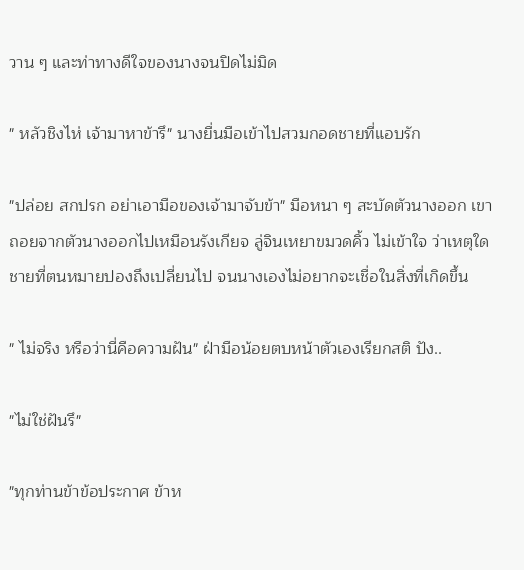วาน ๆ และท่าทางดีใจของนางจนปิดไม่มิด

" หลัวชิงไห่ เจ้ามาหาข้ารึ" นางยื่นมือเข้าไปสวมกอดชายที่แอบรัก

"ปล่อย สกปรก อย่าเอามือของเจ้ามาจับข้า" มือหนา ๆ สะบัดตัวนางออก เขาถอยจากตัวนางออกไปเหมือนรังเกียจ ลู่จินเหยาขมวดคิ้ว ไม่เข้าใจ ว่าเหตุใดชายที่ตนหมายปองถึงเปลี่ยนไป จนนางเองไม่อยากจะเชื่อในสิ่งที่เกิดขึ้น

" ไม่จริง หรือว่านี่คือความฝัน" ฝ่ามือน้อยตบหน้าตัวเองเรียกสติ ปัง..

"ไม่ใช่ฝันรึ"

"ทุกท่านข้าข้อประกาศ ข้าห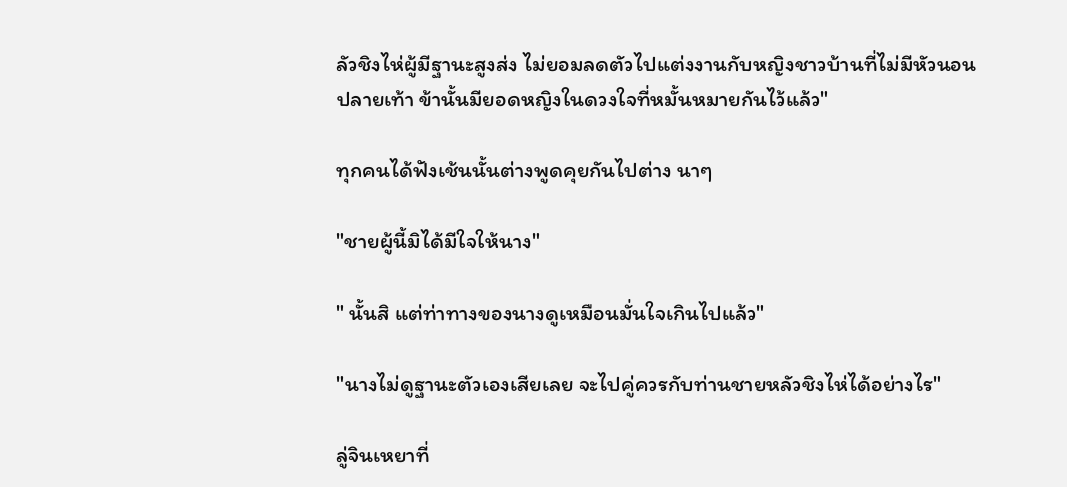ลัวชิงไห่ผู้มีฐานะสูงส่ง ไม่ยอมลดตัวไปแต่งงานกับหญิงชาวบ้านที่ไม่มีหัวนอนปลายเท้า ข้านั้นมียอดหญิงในดวงใจที่หมั้นหมายกันไว้แล้ว"

ทุกคนได้ฟังเช้นนั้นต่างพูดคุยกันไปต่าง นาๆ

"ชายผู้นี้มิได้มีใจให้นาง"

" นั้นสิ แต่ท่าทางของนางดูเหมือนมั่นใจเกินไปแล้ว"

"นางไม่ดูฐานะตัวเองเสียเลย จะไปคู่ควรกับท่านชายหลัวชิงไห่ได้อย่างไร"

ลู่จินเหยาที่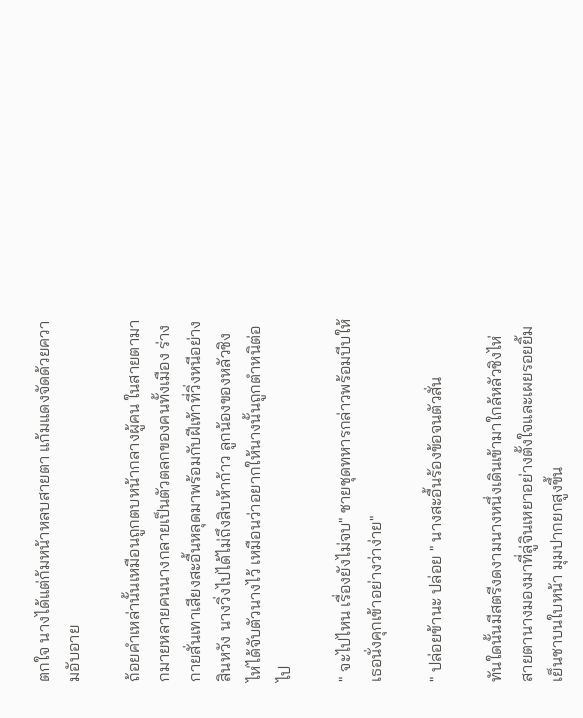ตกใจ นางได้แต่ก้มหน้าหลบสายตา แก้มแดงจัดด้วยความอับอาย

ถ้อยคำเหล่านั้นเหมือนถูกตบหน้ากลางผู้คน ในสายตามากมายหลายคนนางกลายเป็นตัวตลกของคนทั้งเมือง ร่างกายสั่นเทาเสียงสะอื้นหลุดมาพร้อมกับฝีเท้าที่วิ่งหนีอย่างสินหวัง นางวิ่งไปได้ไม่ถึงสิบห้าก้าว ลูกน้องของหลัวชิงไห่ได้จับตัวนางไว้ เหมือนว่าอยากให้นางนั้นถูกตำหนิต่อไป

" จะไปไหน เรื่องยังไม่จบ" ชายชุดทหารกล่าวพร้อมบีบให้เธอนั่งคุกเข้าอย่างว่าง่าย"

" ปล่อยข้านะ ปล่อย " นางสะอื้นร้องข้อจนตัวสั่น

ทันใดนั้นมีสตรีงดงามนางหนึ่งเดินเข้ามาใกล้หลัวชิงไห่ สายตานางมองมาที่ลู่จินเหยาอย่างตั้งใจและเผยรอยยิ้มเย็นชาบนใบหน้า มุมปากยกสูงขึ้น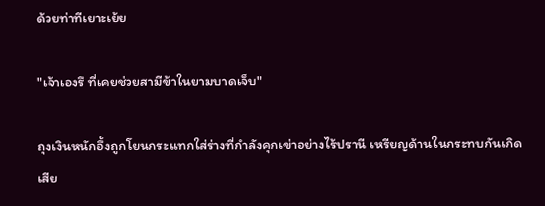ด้วยท่าทีเยาะเย้ย

"เจ้าเองรึ ที่เคยช่วยสามีข้าในยามบาดเจ็บ"

ถุงเงินหนักอึ้งถูกโยนกระแทกใส่ร่างที่กำลังคุกเข่าอย่างไร้ปรานี เหรียญด้านในกระทบกันเกิดเสีย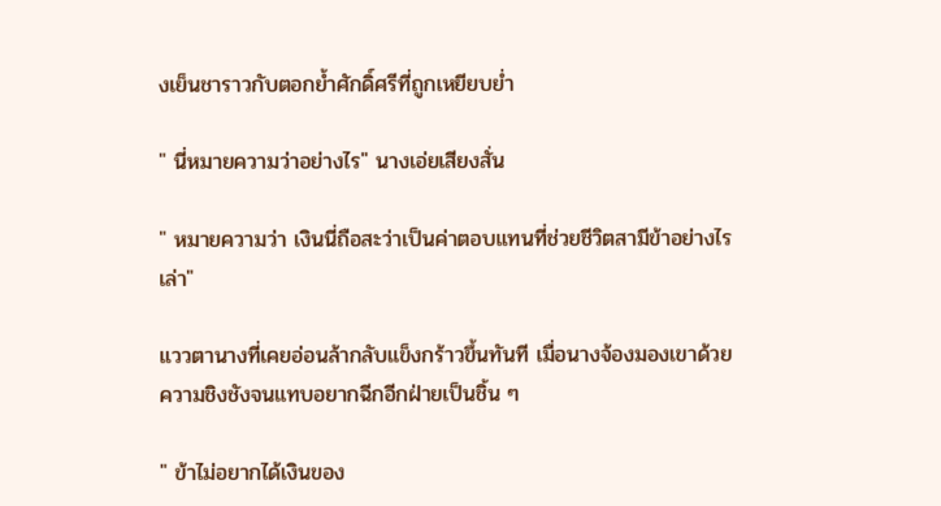งเย็นชาราวกับตอกย้ำศักดิ์ศรีที่ถูกเหยียบย่ำ

" นี่หมายความว่าอย่างไร" นางเอ่ยเสียงสั่น

" หมายความว่า เงินนี่ถือสะว่าเป็นค่าตอบแทนที่ช่วยชีวิตสามีข้าอย่างไรเล่า"

แววตานางที่เคยอ่อนล้ากลับแข็งกร้าวขึ้นทันที เมื่อนางจ้องมองเขาด้วยความชิงชังจนแทบอยากฉีกอีกฝ่ายเป็นชิ้น ๆ

" ข้าไม่อยากได้เงินของ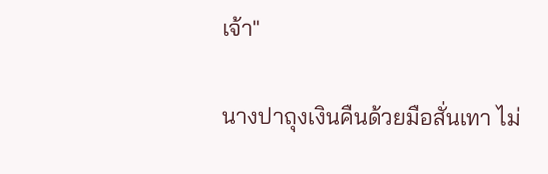เจ้า"

นางปาถุงเงินคืนด้วยมือสั่นเทา ไม่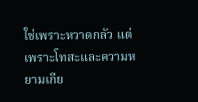ใช่เพราะหวาดกลัว แต่เพราะโทสะและความหยามเกีย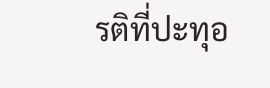รติที่ปะทุอ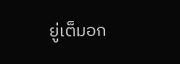ยู่เต็มอก